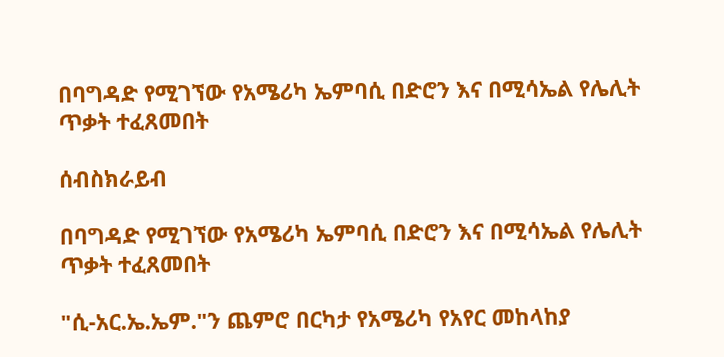በባግዳድ የሚገኘው የአሜሪካ ኤምባሲ በድሮን እና በሚሳኤል የሌሊት ጥቃት ተፈጸመበት

ሰብስክራይብ

በባግዳድ የሚገኘው የአሜሪካ ኤምባሲ በድሮን እና በሚሳኤል የሌሊት ጥቃት ተፈጸመበት

"ሲ-አር.ኤ.ኤም."ን ጨምሮ በርካታ የአሜሪካ የአየር መከላከያ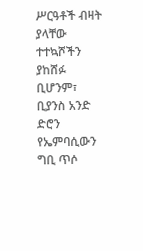ሥርዓቶች ብዛት ያላቸው ተተኳሾችን ያከሸፉ ቢሆንም፣ ቢያንስ አንድ ድሮን የኤምባሲውን ግቢ ጥሶ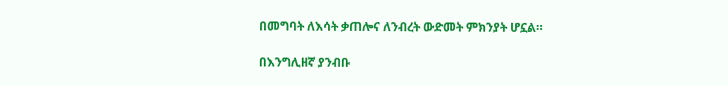በመግባት ለእሳት ቃጠሎና ለንብረት ውድመት ምክንያት ሆኗል።

በእንግሊዘኛ ያንብቡ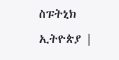ስፑትኒክ ኢትዮጵያ |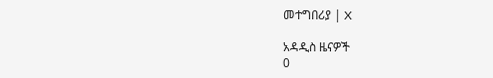መተግበሪያ | X

አዳዲስ ዜናዎች
0